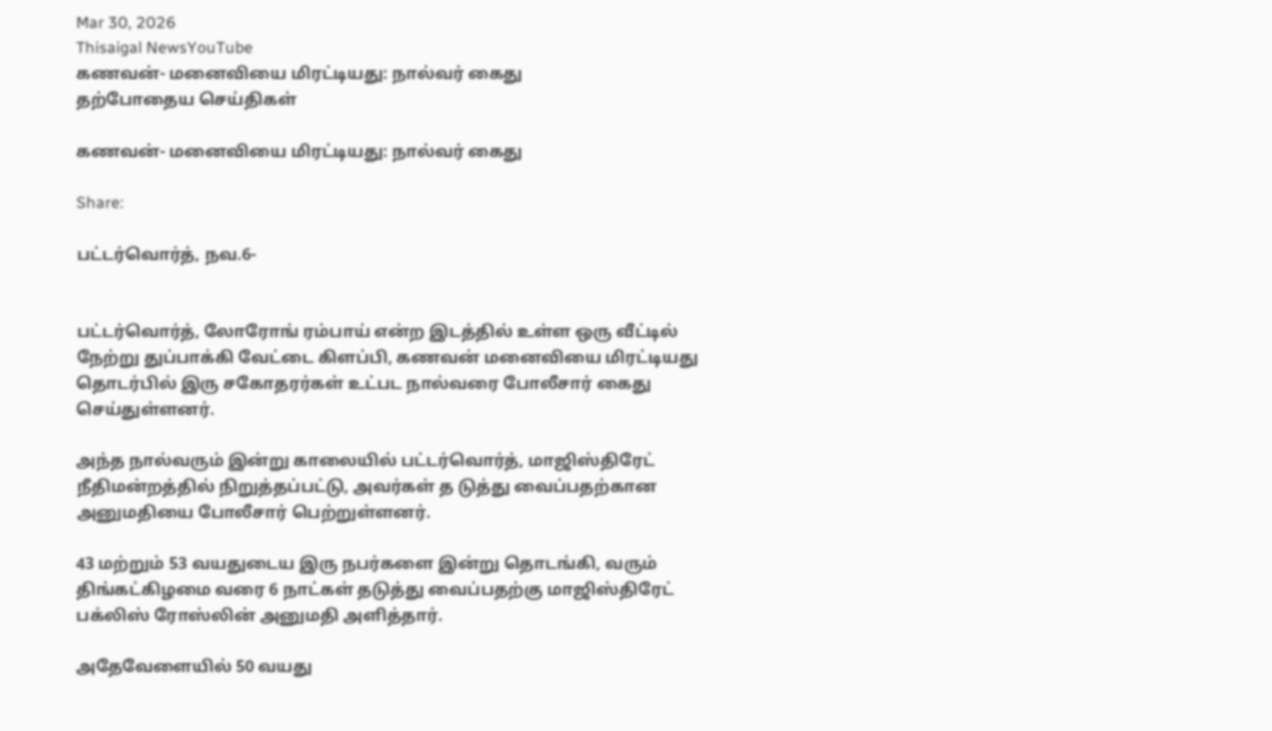Mar 30, 2026
Thisaigal NewsYouTube
கணவன்- மனைவியை மிரட்டியது: நால்வர் கைது
தற்போதைய செய்திகள்

கணவன்- மனைவியை மிரட்டியது: நால்வர் கைது

Share:

பட்டர்வொர்த், நவ.6-


பட்டர்வொர்த், லோரோங் ரம்பாய் என்ற இடத்தில் உள்ள ஒரு வீட்டில் நேற்று துப்பாக்கி வேட்டை கிளப்பி, கணவன் மனைவியை மிரட்டியது தொடர்பில் இரு சகோதரர்கள் உட்பட நால்வரை போலீசார் கைது செய்துள்ளனர்.

அந்த நால்வரும் இன்று காலையில் பட்டர்வொர்த், மாஜிஸ்திரேட் நீதிமன்றத்தில் நிறுத்தப்பட்டு, அவர்கள் த டுத்து வைப்பதற்கான அனுமதியை போலீசார் பெற்றுள்ளனர்.

43 மற்றும் 53 வயதுடைய இரு நபர்களை இன்று தொடங்கி, வரும் திங்கட்கிழமை வரை 6 நாட்கள் தடுத்து வைப்பதற்கு மாஜிஸ்திரேட் பக்லிஸ் ரோஸ்லின் அனுமதி அளித்தார்.

அதேவேளையில் 50 வயது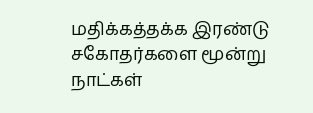மதிக்கத்தக்க இரண்டு சகோதர்களை மூன்று நாட்கள்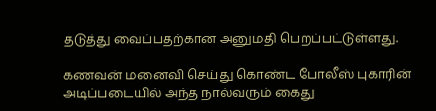தடுத்து வைப்பதற்கான அனுமதி பெறப்பட்டுள்ளது.

கணவன் மனைவி செய்து கொண்ட போலீஸ் புகாரின் அடிப்படையில் அந்த நால்வரும் கைது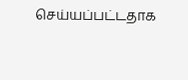செய்யப்பட்டதாக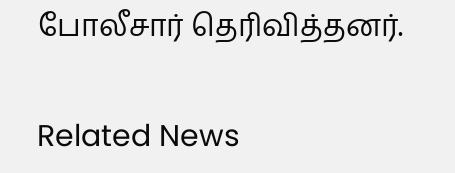போலீசார் தெரிவித்தனர்.

Related News